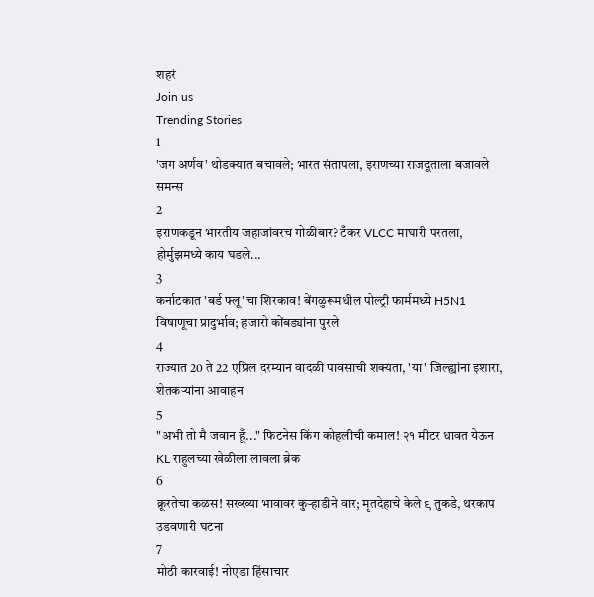शहरं
Join us
Trending Stories
1
'जग अर्णव' थोडक्यात बचावले; भारत संतापला, इराणच्या राजदूताला बजावले समन्स
2
इराणकडून भारतीय जहाजांवरच गोळीबार? टँकर VLCC माघारी परतला, होर्मुझमध्ये काय घडले...
3
कर्नाटकात 'बर्ड फ्लू'चा शिरकाव! बेंगळुरूमधील पोल्ट्री फार्ममध्ये H5N1 विषाणूचा प्रादुर्भाव; हजारो कोंबड्यांना पुरले
4
राज्यात 20 ते 22 एप्रिल दरम्यान वादळी पावसाची शक्यता, 'या' जिल्ह्यांना इशारा, शेतकऱ्यांना आवाहन
5
"अभी तो मै जवान हूँ..." फिटनेस किंग कोहलीची कमाल! २१ मीटर धावत येऊन KL राहुलच्या खेळीला लावला ब्रेक
6
क्रूरतेचा कळस! सख्ख्या भावावर कुऱ्हाडीने वार; मृतदेहाचे केले ९ तुकडे, थरकाप उडवणारी घटना
7
मोठी कारवाई! नोएडा हिंसाचार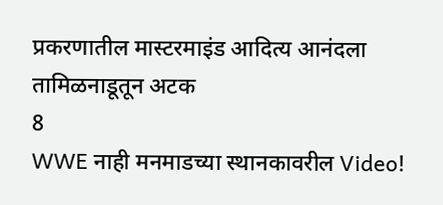प्रकरणातील मास्टरमाइंड आदित्य आनंदला तामिळनाडूतून अटक
8
WWE नाही मनमाडच्या स्थानकावरील Video!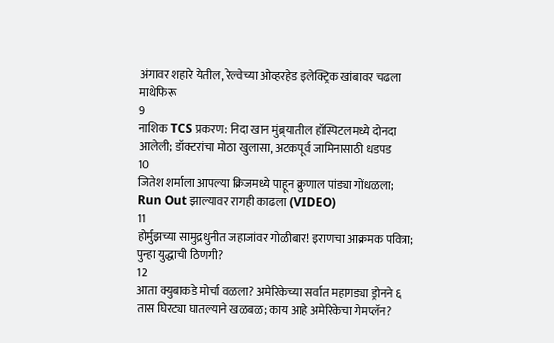अंगावर शहारे येतील, रेल्वेच्या ओव्हरहेड इलेक्ट्रिक खांबावर चढला माथेफिरू
9
नाशिक TCS प्रकरण: निदा खान मुंब्र्यातील हॉस्पिटलमध्ये दोनदा आलेली; डॉक्टरांचा मोठा खुलासा, अटकपूर्व जामिनासाठी धडपड
10
जितेश शर्माला आपल्या क्रिजमध्ये पाहून क्रुणाल पांड्या गोंधळला; Run Out झाल्यावर रागही काढला (VIDEO)
11
होर्मुझच्या सामुद्रधुनीत जहाजांवर गोळीबार! इराणचा आक्रमक पवित्रा; पुन्हा युद्धाची ठिणगी?
12
आता क्युबाकडे मोर्चा वळला? अमेरिकेच्या सर्वात महागड्या ड्रोनने ६ तास घिरट्या घातल्याने खळबळ; काय आहे अमेरिकेचा गेमप्लॅन?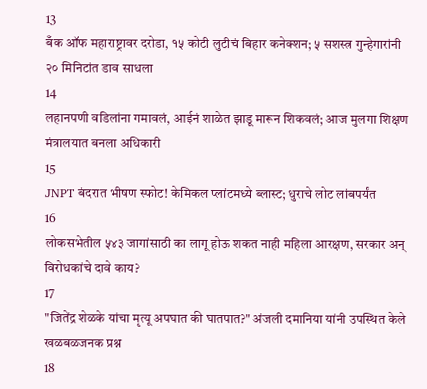13
बँक ऑफ महाराष्ट्रावर दरोडा, १५ कोटी लुटीचं बिहार कनेक्शन; ५ सशस्त्र गुन्हेगारांनी २० मिनिटांत डाव साधला
14
लहानपणी वडिलांना गमावलं, आईनं शाळेत झाडू मारून शिकवलं; आज मुलगा शिक्षण मंत्रालयात बनला अधिकारी
15
JNPT बंदरात भीषण स्फोट! केमिकल प्लांटमध्ये ब्लास्ट; धुराचे लोट लांबपर्यंत
16
लोकसभेतील ५४३ जागांसाठी का लागू होऊ शकत नाही महिला आरक्षण, सरकार अन् विरोधकांचे दावे काय?
17
"जितेंद्र शेळके यांचा मृत्यू अपघात की घातपात?" अंजली दमानिया यांनी उपस्थित केले खळबळजनक प्रश्न
18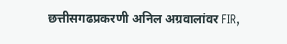छत्तीसगढप्रकरणी अनिल अग्रवालांवर FIR,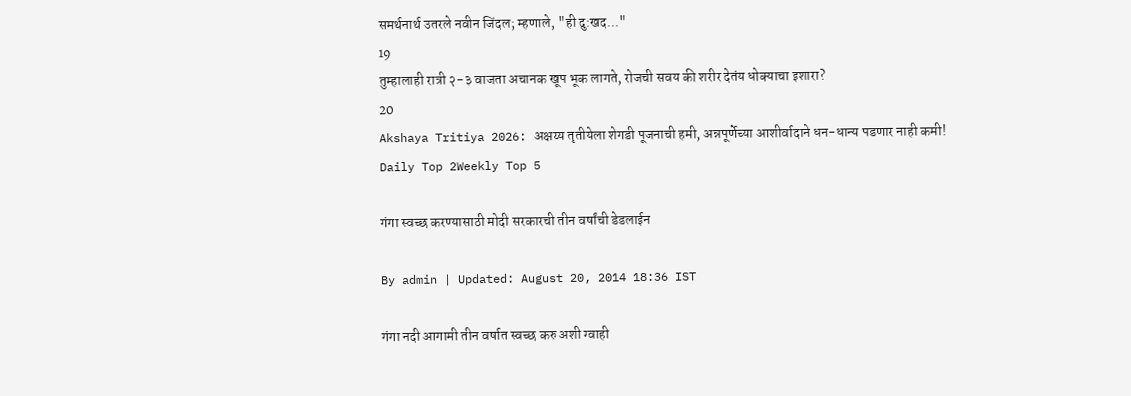समर्थनार्थ उतरले नवीन जिंदल; म्हणाले, "ही दु:खद..."
19
तुम्हालाही रात्री २-३ वाजता अचानक खूप भूक लागते, रोजची सवय की शरीर देतंय धोक्याचा इशारा?
20
Akshaya Tritiya 2026: अक्षय्य तृतीयेला शेगडी पूजनाची हमी, अन्नपूर्णेच्या आशीर्वादाने धन-धान्य पडणार नाही कमी!
Daily Top 2Weekly Top 5

गंगा स्वच्छ करण्यासाठी मोदी सरकारची तीन वर्षांची डेडलाईन

By admin | Updated: August 20, 2014 18:36 IST

गंगा नदी आगामी तीन वर्षात स्वच्छ करु अशी ग्वाही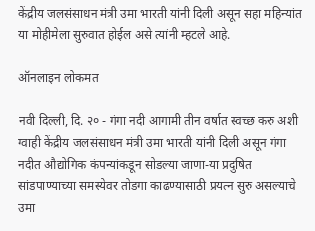केंद्रीय जलसंसाधन मंत्री उमा भारती यांनी दिली असून सहा महिन्यांत या मोहीमेला सुरुवात होईल असे त्यांनी म्हटले आहे.

ऑनलाइन लोकमत

नवी दिल्ली, दि. २० - गंगा नदी आगामी तीन वर्षात स्वच्छ करु अशी ग्वाही केंद्रीय जलसंसाधन मंत्री उमा भारती यांनी दिली असून गंगा नदीत औद्योगिक कंपन्यांकडून सोडल्या जाणा-या प्रदुषित सांडपाण्याच्या समस्येवर तोडगा काढण्यासाठी प्रयत्न सुरु असल्याचे उमा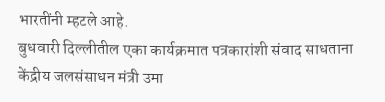भारतींनी म्हटले आहे.
बुधवारी दिल्लीतील एका कार्यक्रमात पत्रकारांशी संवाद साधताना केंद्रीय जलसंसाधन मंत्री उमा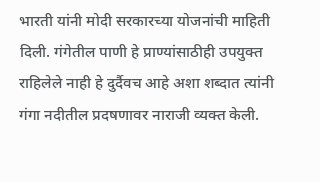भारती यांनी मोदी सरकारच्या योजनांची माहिती दिली. गंगेतील पाणी हे प्राण्यांसाठीही उपयुक्त राहिलेले नाही हे दुर्दैवच आहे अशा शब्दात त्यांनी गंगा नदीतील प्रदषणावर नाराजी व्यक्त केली.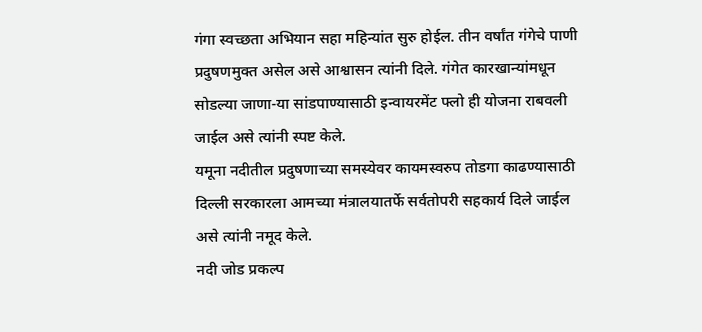गंगा स्वच्छता अभियान सहा महिन्यांत सुरु होईल. तीन वर्षांत गंगेचे पाणी प्रदुषणमुक्त असेल असे आश्वासन त्यांनी दिले. गंगेत कारखान्यांमधून सोडल्या जाणा-या सांडपाण्यासाठी इन्वायरमेंट फ्लो ही योजना राबवली जाईल असे त्यांनी स्पष्ट केले.
यमूना नदीतील प्रदुषणाच्या समस्येवर कायमस्वरुप तोडगा काढण्यासाठी दिल्ली सरकारला आमच्या मंत्रालयातर्फे सर्वतोपरी सहकार्य दिले जाईल असे त्यांनी नमूद केले.
नदी जोड प्रकल्प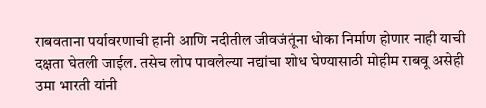राबवताना पर्यावरणाची हानी आणि नदीतील जीवजंतूंना धोका निर्माण होणार नाही याची दक्षता घेतली जाईल. तसेच लोप पावलेल्या नद्यांचा शोध घेण्यासाठी मोहीम राबवू असेही उमा भारती यांनी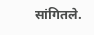सांगितले.